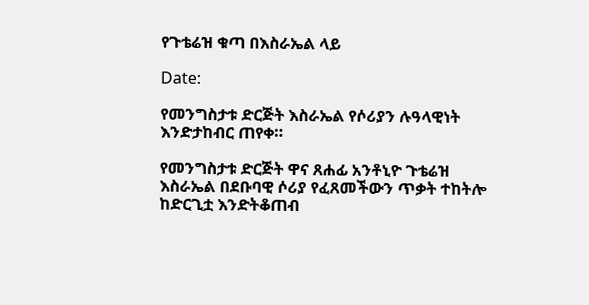የጉቴሬዝ ቁጣ በእስራኤል ላይ

Date:

የመንግስታቱ ድርጅት እስራኤል የሶሪያን ሉዓላዊነት እንድታከብር ጠየቀ።

የመንግስታቱ ድርጅት ዋና ጸሐፊ አንቶኒዮ ጉቴሬዝ እስራኤል በደቡባዊ ሶሪያ የፈጸመችውን ጥቃት ተከትሎ ከድርጊቷ እንድትቆጠብ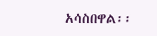አሳስበዋል፡፡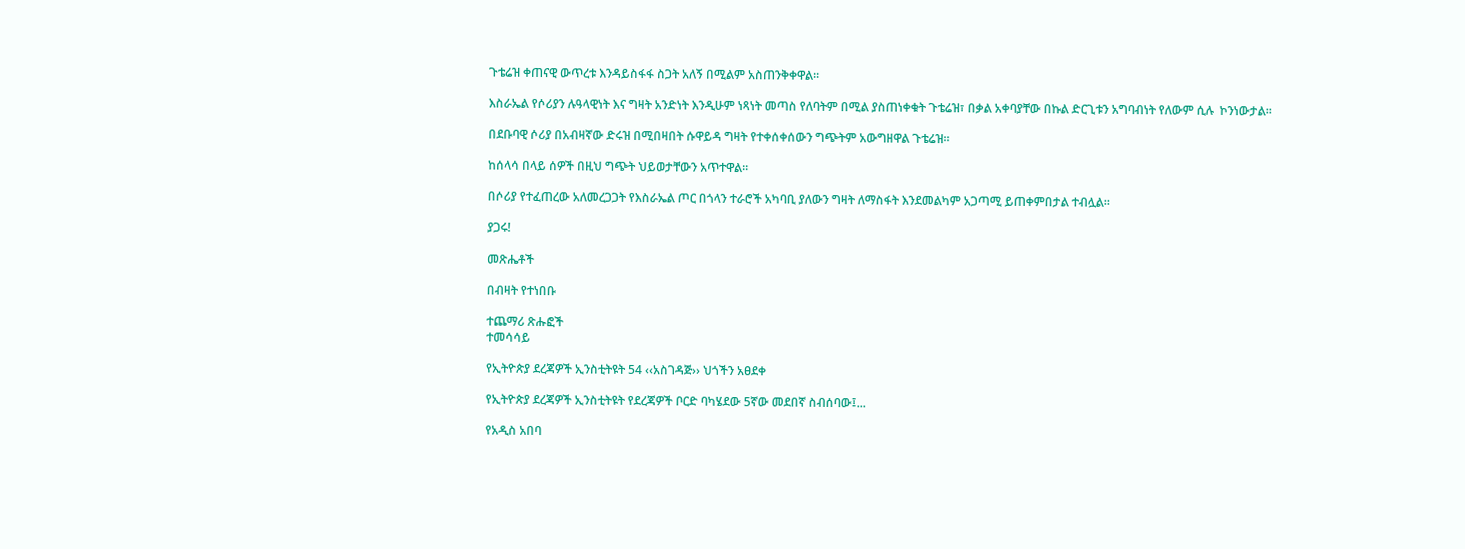ጉቴሬዝ ቀጠናዊ ውጥረቱ እንዳይስፋፋ ስጋት አለኝ በሚልም አስጠንቅቀዋል።

እስራኤል የሶሪያን ሉዓላዊነት እና ግዛት አንድነት እንዲሁም ነጻነት መጣስ የለባትም በሚል ያስጠነቀቁት ጉቴሬዝ፣ በቃል አቀባያቸው በኩል ድርጊቱን አግባብነት የለውም ሲሉ  ኮንነውታል፡፡

በደቡባዊ ሶሪያ በአብዛኛው ድሩዝ በሚበዛበት ሱዋይዳ ግዛት የተቀሰቀሰውን ግጭትም አውግዘዋል ጉቴሬዝ።

ከሰላሳ በላይ ሰዎች በዚህ ግጭት ህይወታቸውን አጥተዋል።

በሶሪያ የተፈጠረው አለመረጋጋት የእስራኤል ጦር በጎላን ተራሮች አካባቢ ያለውን ግዛት ለማስፋት እንደመልካም አጋጣሚ ይጠቀምበታል ተብሏል።

ያጋሩ!

መጽሔቶች

በብዛት የተነበቡ

ተጨማሪ ጽሑፎች
ተመሳሳይ

የኢትዮጵያ ደረጃዎች ኢንስቲትዩት 54 ‹‹አስገዳጅ›› ህጎችን አፀደቀ

የኢትዮጵያ ደረጃዎች ኢንስቲትዩት የደረጃዎች ቦርድ ባካሄደው 5ኛው መደበኛ ስብሰባው፤...

የአዲስ አበባ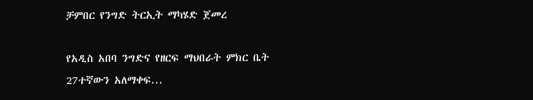ቻምበር የንግድ ትርኢት ማካሄድ ጀመረ

የአዲስ አበባ ንግድና የዘርፍ ማህበራት ምክር ቤት 27ተኛውን አለማቀፍ...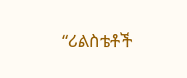“ሪልስቴቶች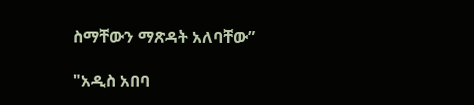ስማቸውን ማጽዳት አለባቸው”

"አዲስ አበባ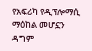የአፍሪካ የዲፕሎማሲ ማዕከል መሆኗን ዳግም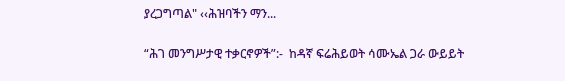ያረጋግጣል" ‹‹ሕዝባችን ማን...

“ሕገ መንግሥታዊ ተቃርኖዎች”:-  ከዳኛ ፍሬሕይወት ሳሙኤል ጋራ ውይይት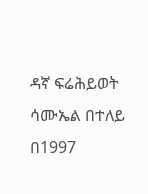ዳኛ ፍሬሕይወት ሳሙኤል በተለይ በ1997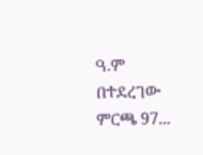ዓ.ም በተደረገው ምርጫ 97...